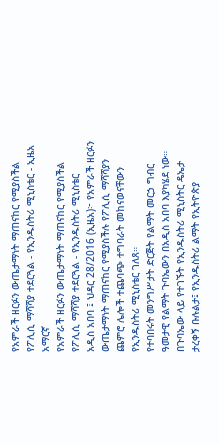የአምራች ዘርፉን ውጤታማነት ማጠናከር የሚያስችል የፖሊሲ ማሻሻያ ተደርጓል - የኢንዱስትሪ ሚኒስቴር - ኢዜአ አማርኛ
የአምራች ዘርፉን ውጤታማነት ማጠናከር የሚያስችል የፖሊሲ ማሻሻያ ተደርጓል - የኢንዱስትሪ ሚኒስቴር
አዲስ አበባ ፤ ህዳር 28/2016 (ኢዜአ)፦ የአምራች ዘርፉን ውጤታማነት ማጠናከር የሚያስችሉ የፖሊሲ ማሻሻያን ጨምሮ ሌሎች ተጨባጭ ተግባራት መከናወናቸውን የኢንዱስትሪ ሚኒስቴር ገለጸ።
የተባበሩት መንግሥታት ድርጅት የልማት መርኃ ግብር ዓመታዊ የልማት ጉባኤውን በአዲስ አበባ እያካሄደ ነው።
በጉባኤው ላይ የተገኙት የኢንዱስትሪ ሚኒስትር ዴኤታ ታረቀኝ ቡሉልታ፤ የኢንዱስትሪ ልማት የኢትዮጵያ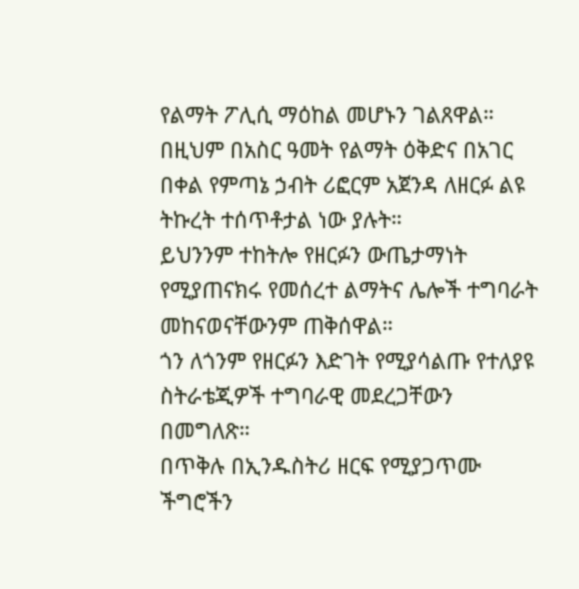የልማት ፖሊሲ ማዕከል መሆኑን ገልጸዋል።
በዚህም በአስር ዓመት የልማት ዕቅድና በአገር በቀል የምጣኔ ኃብት ሪፎርም አጀንዳ ለዘርፉ ልዩ ትኩረት ተሰጥቶታል ነው ያሉት።
ይህንንም ተከትሎ የዘርፉን ውጤታማነት የሚያጠናክሩ የመሰረተ ልማትና ሌሎች ተግባራት መከናወናቸውንም ጠቅሰዋል።
ጎን ለጎንም የዘርፉን እድገት የሚያሳልጡ የተለያዩ ስትራቴጂዎች ተግባራዊ መደረጋቸውን በመግለጽ።
በጥቅሉ በኢንዱስትሪ ዘርፍ የሚያጋጥሙ ችግሮችን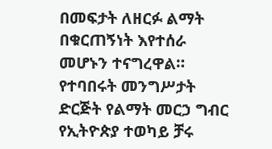በመፍታት ለዘርፉ ልማት በቁርጠኝነት እየተሰራ መሆኑን ተናግረዋል።
የተባበሩት መንግሥታት ድርጅት የልማት መርኃ ግብር የኢትዮጵያ ተወካይ ቻሩ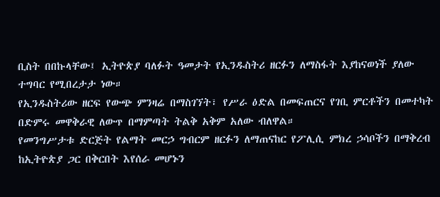ቢስት በበኩላቸው፤ ኢትዮጵያ ባለፉት ዓመታት የኢንዱስትሪ ዘርፉን ለማስፋት እያከናወነች ያለው ተግባር የሚበረታታ ነው።
የኢንዱስትሪው ዘርፍ የውጭ ምንዛሬ በማስገኘት፣ የሥራ ዕድል በመፍጠርና የገቢ ምርቶችን በመተካት በድምሩ መዋቅራዊ ለውጥ በማምጣት ትልቅ አቅም አለው ብለዋል።
የመንግሥታቱ ድርጅት የልማት መርኃ ግብርም ዘርፉን ለማጠናከር የፖሊሲ ምክረ ኃሳቦችን በማቅረብ ከኢትዮጵያ ጋር በቅርበት እየሰራ መሆኑን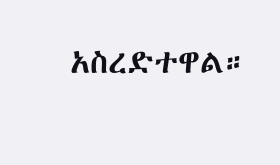አስረድተዋል።